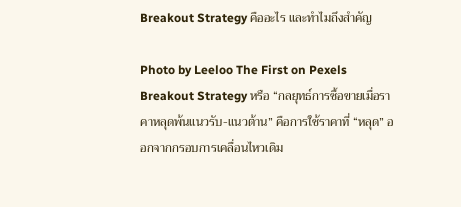Breakout Strategy คืออะไร และทำไมถึงสำคัญ

Photo by Leeloo The First on Pexels
Breakout Strategy หรือ “กลยุทธ์การซื้อขายเมื่อราคาหลุดพ้นแนวรับ-แนวต้าน” คือการใช้ราคาที่ “หลุด” ออกจากกรอบการเคลื่อนไหวเดิม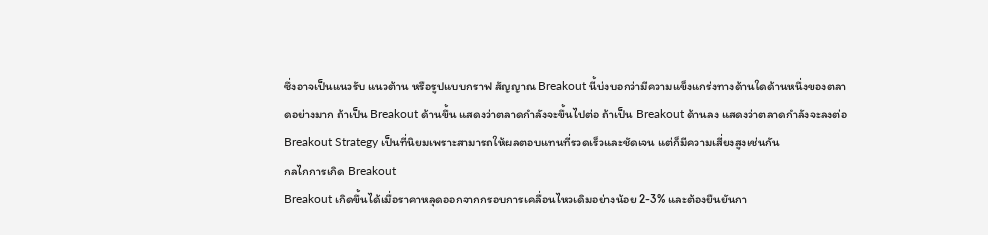ซึ่งอาจเป็นแนวรับ แนวต้าน หรือรูปแบบกราฟ สัญญาณ Breakout นี้บ่งบอกว่ามีความแข็งแกร่งทางด้านใดด้านหนึ่งของตลาดอย่างมาก ถ้าเป็น Breakout ด้านขึ้น แสดงว่าตลาดกำลังจะขึ้นไปต่อ ถ้าเป็น Breakout ด้านลง แสดงว่าตลาดกำลังจะลงต่อ Breakout Strategy เป็นที่นิยมเพราะสามารถให้ผลตอบแทนที่รวดเร็วและชัดเจน แต่ก็มีความเสี่ยงสูงเช่นกัน
กลไกการเกิด Breakout
Breakout เกิดขึ้นได้เมื่อราคาหลุดออกจากกรอบการเคลื่อนไหวเดิมอย่างน้อย 2-3% และต้องยืนยันกา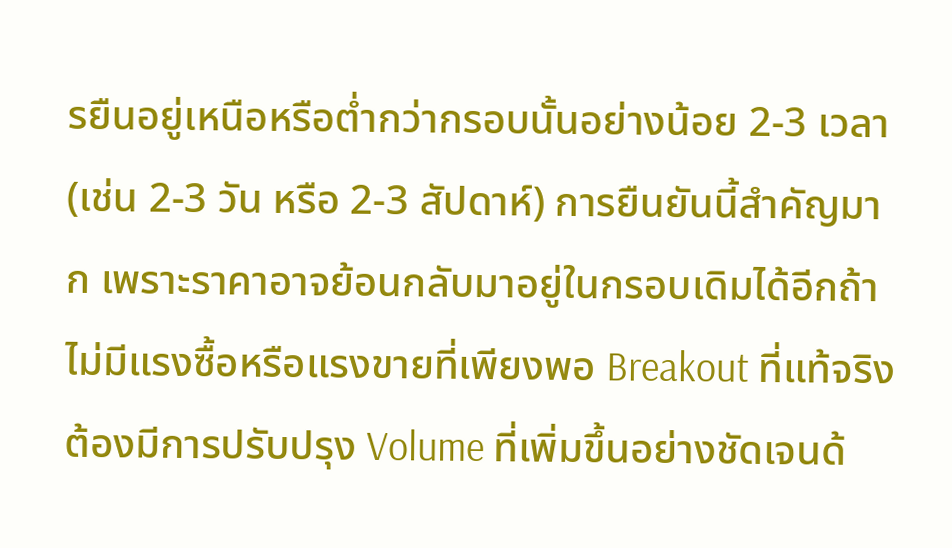รยืนอยู่เหนือหรือต่ำกว่ากรอบนั้นอย่างน้อย 2-3 เวลา (เช่น 2-3 วัน หรือ 2-3 สัปดาห์) การยืนยันนี้สำคัญมาก เพราะราคาอาจย้อนกลับมาอยู่ในกรอบเดิมได้อีกถ้าไม่มีแรงซื้อหรือแรงขายที่เพียงพอ Breakout ที่แท้จริงต้องมีการปรับปรุง Volume ที่เพิ่มขึ้นอย่างชัดเจนด้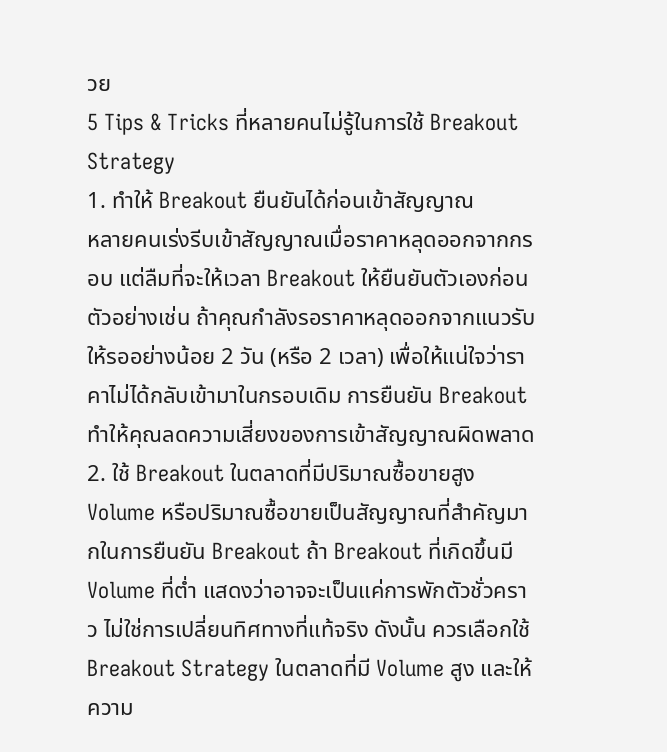วย
5 Tips & Tricks ที่หลายคนไม่รู้ในการใช้ Breakout Strategy
1. ทำให้ Breakout ยืนยันได้ก่อนเข้าสัญญาณ
หลายคนเร่งรีบเข้าสัญญาณเมื่อราคาหลุดออกจากกรอบ แต่ลืมที่จะให้เวลา Breakout ให้ยืนยันตัวเองก่อน ตัวอย่างเช่น ถ้าคุณกำลังรอราคาหลุดออกจากแนวรับ ให้รออย่างน้อย 2 วัน (หรือ 2 เวลา) เพื่อให้แน่ใจว่าราคาไม่ได้กลับเข้ามาในกรอบเดิม การยืนยัน Breakout ทำให้คุณลดความเสี่ยงของการเข้าสัญญาณผิดพลาด
2. ใช้ Breakout ในตลาดที่มีปริมาณซื้อขายสูง
Volume หรือปริมาณซื้อขายเป็นสัญญาณที่สำคัญมากในการยืนยัน Breakout ถ้า Breakout ที่เกิดขึ้นมี Volume ที่ต่ำ แสดงว่าอาจจะเป็นแค่การพักตัวชั่วคราว ไม่ใช่การเปลี่ยนทิศทางที่แท้จริง ดังนั้น ควรเลือกใช้ Breakout Strategy ในตลาดที่มี Volume สูง และให้ความ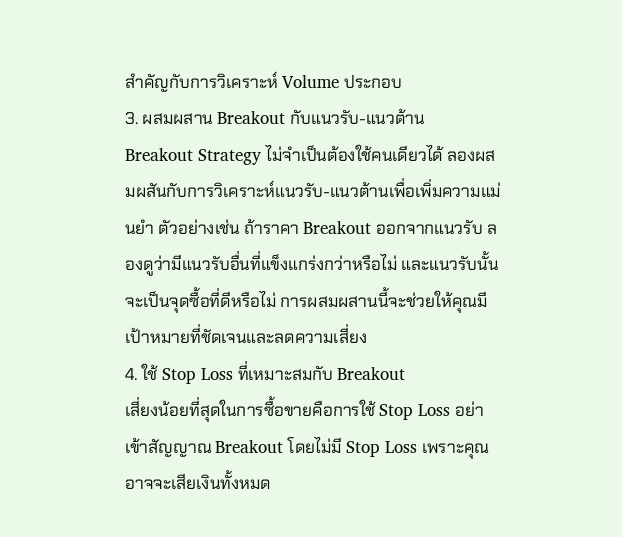สำคัญกับการวิเคราะห์ Volume ประกอบ
3. ผสมผสาน Breakout กับแนวรับ-แนวต้าน
Breakout Strategy ไม่จำเป็นต้องใช้คนเดียวได้ ลองผสมผสันกับการวิเคราะห์แนวรับ-แนวต้านเพื่อเพิ่มความแม่นยำ ตัวอย่างเช่น ถ้าราคา Breakout ออกจากแนวรับ ลองดูว่ามีแนวรับอื่นที่แข็งแกร่งกว่าหรือไม่ และแนวรับนั้นจะเป็นจุดซื้อที่ดีหรือไม่ การผสมผสานนี้จะช่วยให้คุณมีเป้าหมายที่ชัดเจนและลดความเสี่ยง
4. ใช้ Stop Loss ที่เหมาะสมกับ Breakout
เสี่ยงน้อยที่สุดในการซื้อขายคือการใช้ Stop Loss อย่าเข้าสัญญาณ Breakout โดยไม่มี Stop Loss เพราะคุณอาจจะเสียเงินทั้งหมด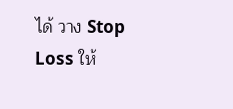ได้ วาง Stop Loss ให้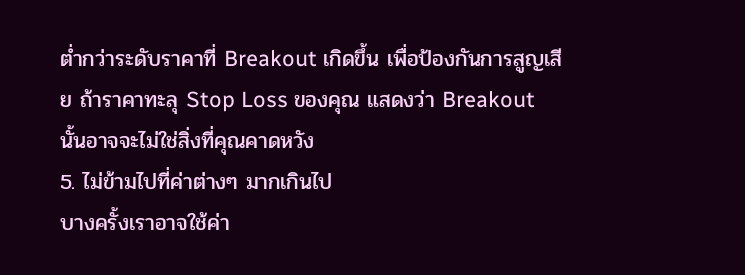ต่ำกว่าระดับราคาที่ Breakout เกิดขึ้น เพื่อป้องกันการสูญเสีย ถ้าราคาทะลุ Stop Loss ของคุณ แสดงว่า Breakout นั้นอาจจะไม่ใช่สิ่งที่คุณคาดหวัง
5. ไม่ข้ามไปที่ค่าต่างๆ มากเกินไป
บางครั้งเราอาจใช้ค่า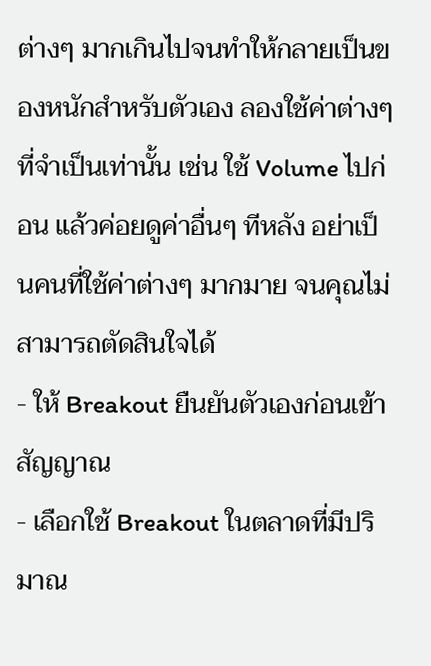ต่างๆ มากเกินไปจนทำให้กลายเป็นของหนักสำหรับตัวเอง ลองใช้ค่าต่างๆ ที่จำเป็นเท่านั้น เช่น ใช้ Volume ไปก่อน แล้วค่อยดูค่าอื่นๆ ทีหลัง อย่าเป็นคนที่ใช้ค่าต่างๆ มากมาย จนคุณไม่สามารถตัดสินใจได้
- ให้ Breakout ยืนยันตัวเองก่อนเข้าสัญญาณ
- เลือกใช้ Breakout ในตลาดที่มีปริมาณ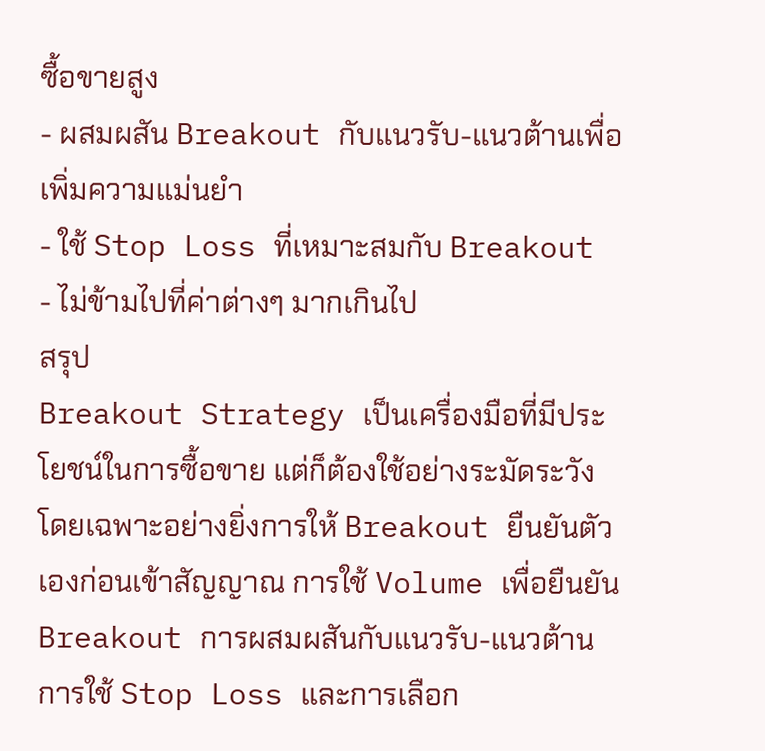ซื้อขายสูง
- ผสมผสัน Breakout กับแนวรับ-แนวต้านเพื่อเพิ่มความแม่นยำ
- ใช้ Stop Loss ที่เหมาะสมกับ Breakout
- ไม่ข้ามไปที่ค่าต่างๆ มากเกินไป
สรุป
Breakout Strategy เป็นเครื่องมือที่มีประโยชน์ในการซื้อขาย แต่ก็ต้องใช้อย่างระมัดระวัง โดยเฉพาะอย่างยิ่งการให้ Breakout ยืนยันตัวเองก่อนเข้าสัญญาณ การใช้ Volume เพื่อยืนยัน Breakout การผสมผสันกับแนวรับ-แนวต้าน การใช้ Stop Loss และการเลือก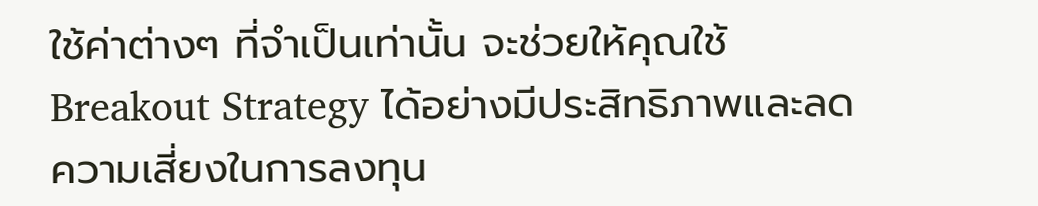ใช้ค่าต่างๆ ที่จำเป็นเท่านั้น จะช่วยให้คุณใช้ Breakout Strategy ได้อย่างมีประสิทธิภาพและลดความเสี่ยงในการลงทุน